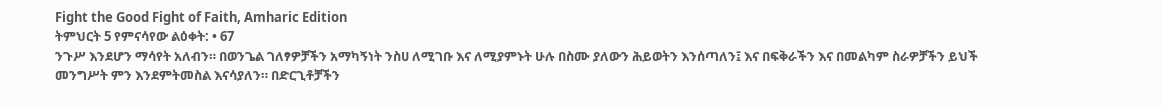Fight the Good Fight of Faith, Amharic Edition
ትምህርት 5 የምናሳየው ልዕቀት: • 67
ንጉሥ እንደሆን ማሳየት አለብን። በወንጌል ገለፃዎቻችን አማካኝነት ንስሀ ለሚገቡ እና ለሚያምኑት ሁሉ በስሙ ያለውን ሕይወትን እንሰጣለን፤ እና በፍቅራችን እና በመልካም ስራዎቻችን ይህች መንግሥት ምን እንደምትመስል እናሳያለን። በድርጊቶቻችን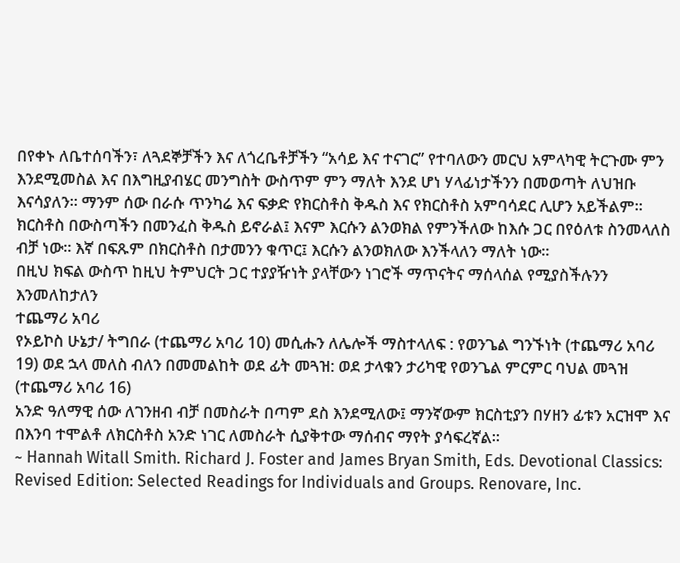በየቀኑ ለቤተሰባችን፣ ለጓደኞቻችን እና ለጎረቤቶቻችን “አሳይ እና ተናገር” የተባለውን መርህ አምላካዊ ትርጉሙ ምን እንደሚመስል እና በእግዚያብሄር መንግስት ውስጥም ምን ማለት እንደ ሆነ ሃላፊነታችንን በመወጣት ለህዝቡ እናሳያለን። ማንም ሰው በራሱ ጥንካሬ እና ፍቃድ የክርስቶስ ቅዱስ እና የክርስቶስ አምባሳደር ሊሆን አይችልም። ክርስቶስ በውስጣችን በመንፈስ ቅዱስ ይኖራል፤ እናም እርሱን ልንወክል የምንችለው ከእሱ ጋር በየዕለቱ ስንመላለስ ብቻ ነው። እኛ በፍጹም በክርስቶስ በታመንን ቁጥር፤ እርሱን ልንወክለው እንችላለን ማለት ነው።
በዚህ ክፍል ውስጥ ከዚህ ትምህርት ጋር ተያያዥነት ያላቸውን ነገሮች ማጥናትና ማሰላሰል የሚያስችሉንን እንመለከታለን
ተጨማሪ አባሪ
የኦይኮስ ሁኔታ/ ትግበራ (ተጨማሪ አባሪ 10) መሲሑን ለሌሎች ማስተላለፍ : የወንጌል ግንኙነት (ተጨማሪ አባሪ 19) ወደ ኋላ መለስ ብለን በመመልከት ወደ ፊት መጓዝ: ወደ ታላቁን ታሪካዊ የወንጌል ምርምር ባህል መጓዝ (ተጨማሪ አባሪ 16)
አንድ ዓለማዊ ሰው ለገንዘብ ብቻ በመስራት በጣም ደስ እንደሚለው፤ ማንኛውም ክርስቲያን በሃዘን ፊቱን አርዝሞ እና በእንባ ተሞልቶ ለክርስቶስ አንድ ነገር ለመስራት ሲያቅተው ማሰብና ማየት ያሳፍረኛል።
~ Hannah Witall Smith. Richard J. Foster and James Bryan Smith, Eds. Devotional Classics: Revised Edition: Selected Readings for Individuals and Groups. Renovare, Inc.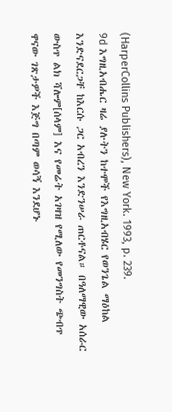(HarperCollins Publishers), New York. 1993, p. 239.
9d እግዚአብሔር ዛሬ ያሉትን ከተሞች የእግዚአብሄር የወንጌል ማዕከል እንድናደርጋቸ ከእርሱ ጋር አብረን እንድንሠራ ጠርቶናል። በዓለማዊው አሰራር ውስጥ ልክ ሻሎም[ሰላም] እና የመሬት አገዛዝ የሚለው የመንግስት ጭብጥ ዋናው ገጽታዎች እጅግ በጣም ወሳኝ እንደሆኑ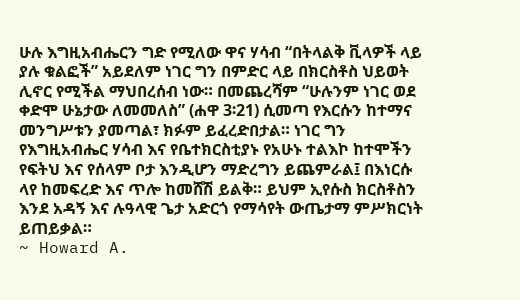ሁሉ እግዚአብሔርን ግድ የሚለው ዋና ሃሳብ “በትላልቅ ቪላዎች ላይ ያሉ ቁልፎች” አይደለም ነገር ግን በምድር ላይ በክርስቶስ ህይወት ሊኖር የሚችል ማህበረሰብ ነው። በመጨረሻም “ሁሉንም ነገር ወደ ቀድሞ ሁኔታው ለመመለስ” (ሐዋ 3፡21) ሲመጣ የእርሱን ከተማና መንግሥቱን ያመጣል፣ ክፉም ይፈረድበታል። ነገር ግን የእግዚአብሔር ሃሳብ እና የቤተክርስቲያኑ የአሁኑ ተልእኮ ከተሞችን የፍትህ እና የሰላም ቦታ እንዲሆን ማድረግን ይጨምራል፤ በእነርሱ ላየ ከመፍረድ እና ጥሎ ከመሸሽ ይልቅ። ይህም ኢየሱስ ክርስቶስን እንደ አዳኝ እና ሉዓላዊ ጌታ አድርጎ የማሳየት ውጤታማ ምሥክርነት ይጠይቃል።
~ Howard A.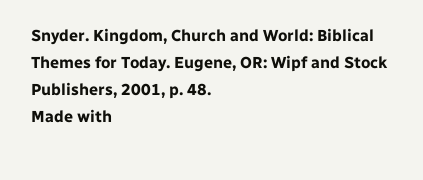Snyder. Kingdom, Church and World: Biblical Themes for Today. Eugene, OR: Wipf and Stock Publishers, 2001, p. 48.
Made with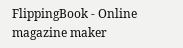FlippingBook - Online magazine maker